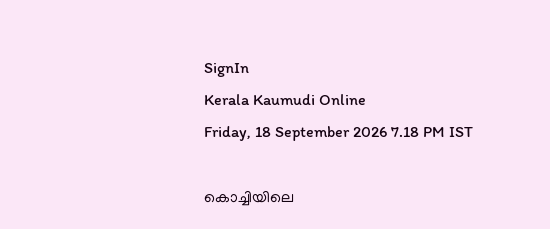SignIn
Kerala Kaumudi Online
Friday, 18 September 2026 7.18 PM IST

കൊച്ചിയിലെ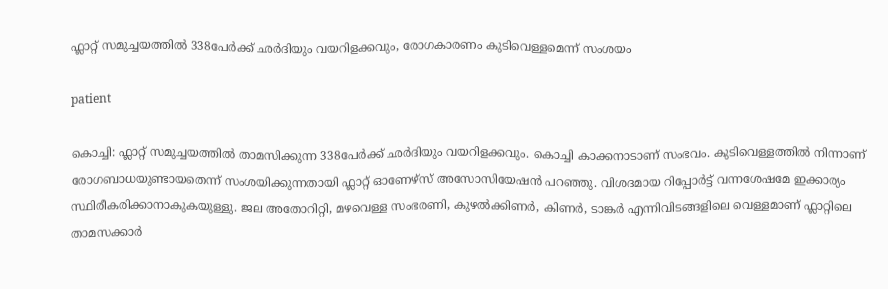ഫ്ലാറ്റ് സമുച്ചയത്തിൽ 338പേർക്ക് ഛർദിയും വയറിളക്കവും, രോഗകാരണം കുടിവെള്ളമെന്ന് സംശയം

patient

കൊച്ചി: ഫ്ലാറ്റ് സമുച്ചയത്തിൽ താമസിക്കുന്ന 338പേർക്ക് ഛർദിയും വയറിളക്കവും. കൊച്ചി കാക്കനാടാണ് സംഭവം. കുടിവെള്ളത്തിൽ നിന്നാണ് രോഗബാധയുണ്ടായതെന്ന് സംശയിക്കുന്നതായി ഫ്ലാറ്റ് ഓണേഴ്‌സ് അസോസിയേഷൻ പറഞ്ഞു. വിശദമായ റിപ്പോർട്ട് വന്നശേഷമേ ഇക്കാര്യം സ്ഥിരീകരിക്കാനാകുകയുള്ളു. ജല അതോറിറ്റി, മഴവെള്ള സംഭരണി, കുഴൽക്കിണർ, കിണർ, ടാങ്കർ എന്നിവിടങ്ങളിലെ വെള്ളമാണ് ഫ്ലാറ്റിലെ താമസക്കാർ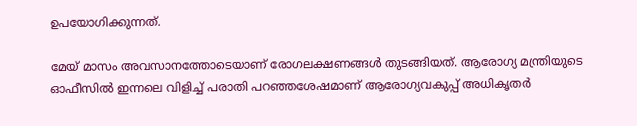ഉപയോഗിക്കുന്നത്.

മേയ് മാസം അവസാനത്തോടെയാണ് രോഗലക്ഷണങ്ങൾ തുടങ്ങിയത്. ആരോഗ്യ മന്ത്രിയുടെ ഓഫീസിൽ ഇന്നലെ വിളിച്ച് പരാതി പറഞ്ഞശേഷമാണ് ആരോഗ്യവകുപ്പ് അധികൃതർ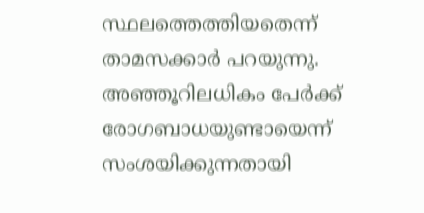സ്ഥലത്തെത്തിയതെന്ന് താമസക്കാർ പറയുന്നു. അഞ്ഞൂറിലധികം പേർക്ക് രോഗബാധയുണ്ടായെന്ന് സംശയിക്കുന്നതായി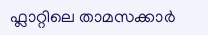ഫ്ലാറ്റിലെ താമസക്കാർ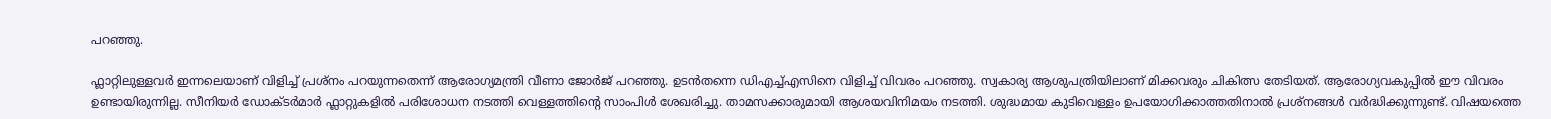പറഞ്ഞു.

ഫ്ലാറ്റിലുള്ളവർ ഇന്നലെയാണ് വിളിച്ച് പ്രശ്‌നം പറയുന്നതെന്ന് ആരോഗ്യമന്ത്രി വീണാ ജോർജ് പറഞ്ഞു. ഉടൻതന്നെ ഡിഎച്ച്‌എസിനെ വിളിച്ച് വിവരം പറഞ്ഞു. സ്വകാര്യ ആശുപത്രിയിലാണ് മിക്കവരും ചികിത്സ തേടിയത്. ആരോഗ്യവകുപ്പിൽ ഈ വിവരം ഉണ്ടായിരുന്നില്ല. സീനിയർ ഡോക്‌ടർമാർ ഫ്ലാറ്റുകളിൽ പരിശോധന നടത്തി വെള്ളത്തിന്റെ സാംപിൾ ശേഖരിച്ചു. താമസക്കാരുമായി ആശയവിനിമയം നടത്തി. ശുദ്ധമായ കുടിവെള്ളം ഉപയോഗിക്കാത്തതിനാൽ പ്രശ്‌നങ്ങൾ വർദ്ധിക്കുന്നുണ്ട്. വിഷയത്തെ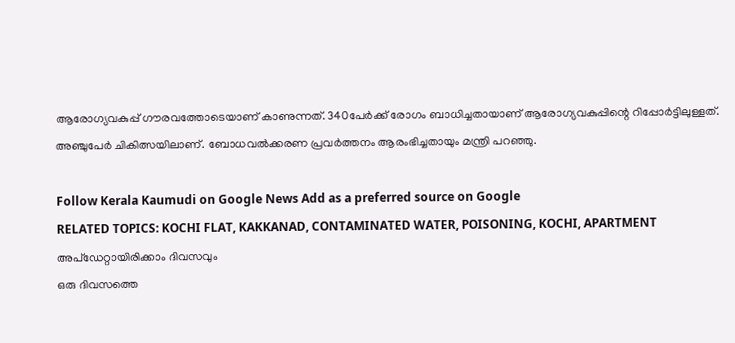ആരോഗ്യവകുപ്പ് ഗൗരവത്തോടെയാണ് കാണുന്നത്. 340പേർക്ക് രോഗം ബാധിച്ചതായാണ് ആരോഗ്യവകുപ്പിന്റെ റിപ്പോർട്ടിലുള്ളത്. അഞ്ചുപേർ ചികിത്സയിലാണ്. ബോധവൽക്കരണ പ്രവർത്തനം ആരംഭിച്ചതായും മന്ത്രി പറഞ്ഞു.

Follow Kerala Kaumudi on Google News Add as a preferred source on Google
RELATED TOPICS: KOCHI FLAT, KAKKANAD, CONTAMINATED WATER, POISONING, KOCHI, APARTMENT
അപ്ഡേറ്റായിരിക്കാം ദിവസവും
ഒരു ദിവസത്തെ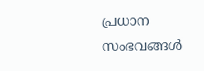പ്രധാന സംഭവങ്ങൾ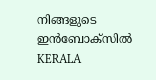നിങ്ങളുടെ ഇൻബോക്സിൽ
KERALA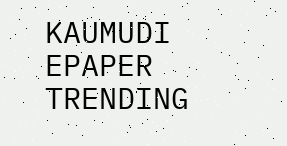KAUMUDI EPAPER
TRENDING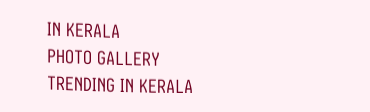IN KERALA
PHOTO GALLERY
TRENDING IN KERALA